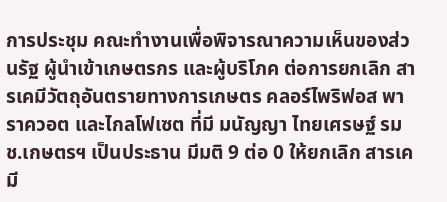การประชุม คณะทำงานเพื่อพิจารณาความเห็นของส่วนรัฐ ผู้นำเข้าเกษตรกร และผู้บริโภค ต่อการยกเลิก สารเคมีวัตถุอันตรายทางการเกษตร คลอร์ไพริฟอส พาราควอต และไกลโฟเซต ที่มี มนัญญา ไทยเศรษฐ์ รมช.เกษตรฯ เป็นประธาน มีมติ 9 ต่อ 0 ให้ยกเลิก สารเคมี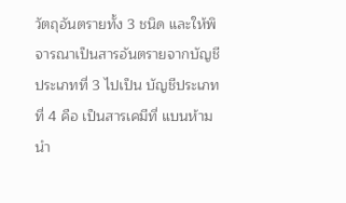วัตถุอันตรายทั้ง 3 ชนิด และให้พิจารณาเป็นสารอันตรายจากบัญชีประเภทที่ 3 ไปเป็น บัญชีประเภทที่ 4 คือ เป็นสารเคมีที่ แบนห้ามนำ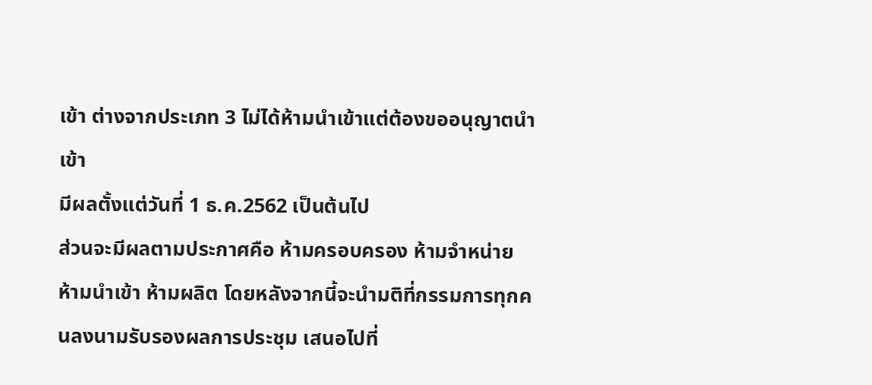เข้า ต่างจากประเภท 3 ไม่ได้ห้ามนำเข้าแต่ต้องขออนุญาตนำเข้า
มีผลตั้งแต่วันที่ 1 ธ.ค.2562 เป็นต้นไป
ส่วนจะมีผลตามประกาศคือ ห้ามครอบครอง ห้ามจำหน่าย ห้ามนำเข้า ห้ามผลิต โดยหลังจากนี้จะนำมติที่กรรมการทุกคนลงนามรับรองผลการประชุม เสนอไปที่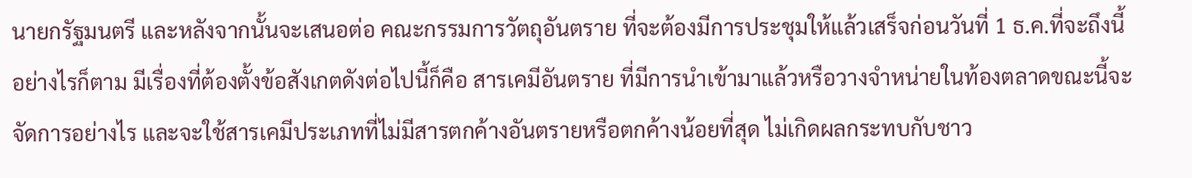นายกรัฐมนตรี และหลังจากนั้นจะเสนอต่อ คณะกรรมการวัตถุอันตราย ที่จะต้องมีการประชุมให้แล้วเสร็จก่อนวันที่ 1 ธ.ค.ที่จะถึงนี้
อย่างไรก็ตาม มีเรื่องที่ต้องตั้งข้อสังเกตดังต่อไปนี้ก็คือ สารเคมีอันตราย ที่มีการนำเข้ามาแล้วหรือวางจำหน่ายในท้องตลาดขณะนี้จะจัดการอย่างไร และจะใช้สารเคมีประเภทที่ไม่มีสารตกค้างอันตรายหรือตกค้างน้อยที่สุด ไม่เกิดผลกระทบกับชาว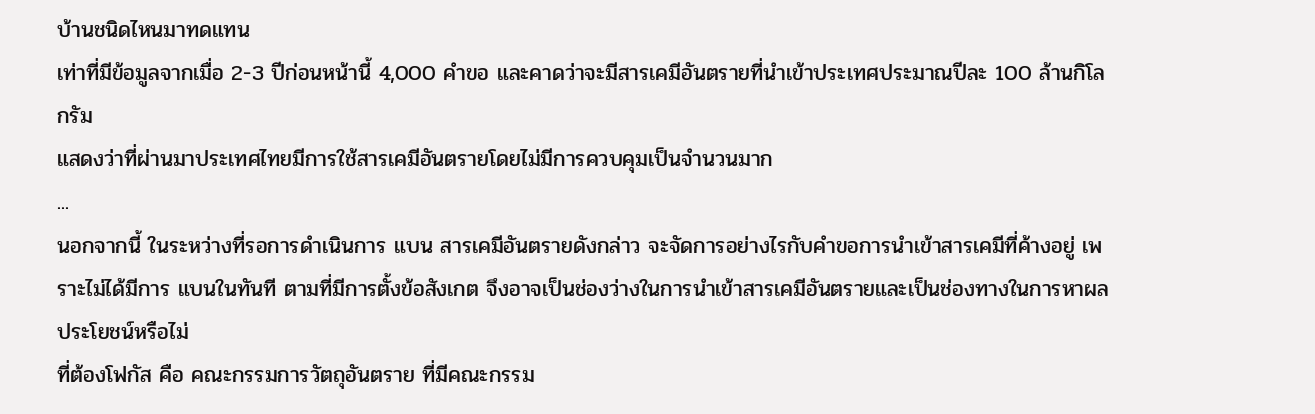บ้านชนิดไหนมาทดแทน
เท่าที่มีข้อมูลจากเมื่อ 2-3 ปีก่อนหน้านี้ 4,000 คำขอ และคาดว่าจะมีสารเคมีอันตรายที่นำเข้าประเทศประมาณปีละ 100 ล้านกิโลกรัม
แสดงว่าที่ผ่านมาประเทศไทยมีการใช้สารเคมีอันตรายโดยไม่มีการควบคุมเป็นจำนวนมาก
...
นอกจากนี้ ในระหว่างที่รอการดำเนินการ แบน สารเคมีอันตรายดังกล่าว จะจัดการอย่างไรกับคำขอการนำเข้าสารเคมีที่ค้างอยู่ เพราะไม่ได้มีการ แบนในทันที ตามที่มีการตั้งข้อสังเกต จึงอาจเป็นช่องว่างในการนำเข้าสารเคมีอันตรายและเป็นช่องทางในการหาผลประโยชน์หรือไม่
ที่ต้องโฟกัส คือ คณะกรรมการวัตถุอันตราย ที่มีคณะกรรม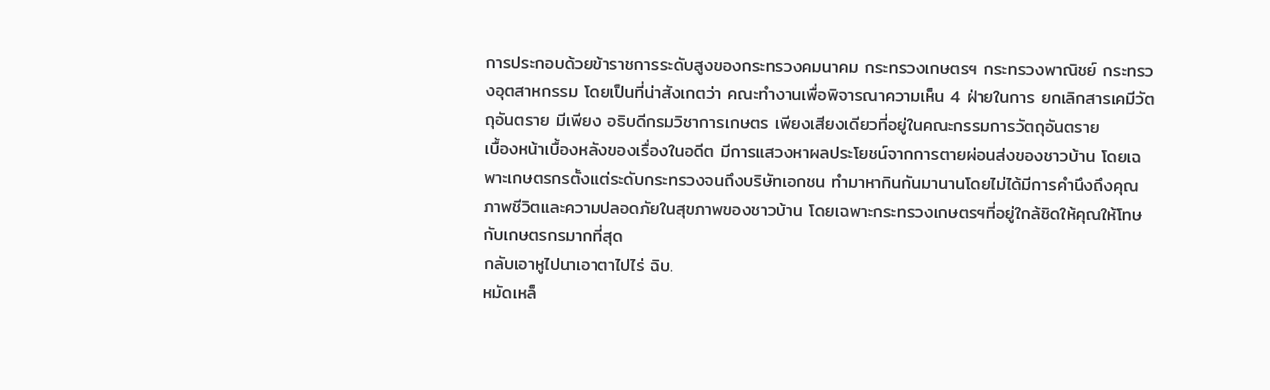การประกอบด้วยข้าราชการระดับสูงของกระทรวงคมนาคม กระทรวงเกษตรฯ กระทรวงพาณิชย์ กระทรวงอุตสาหกรรม โดยเป็นที่น่าสังเกตว่า คณะทำงานเพื่อพิจารณาความเห็น 4 ฝ่ายในการ ยกเลิกสารเคมีวัตถุอันตราย มีเพียง อธิบดีกรมวิชาการเกษตร เพียงเสียงเดียวที่อยู่ในคณะกรรมการวัตถุอันตราย
เบื้องหน้าเบื้องหลังของเรื่องในอดีต มีการแสวงหาผลประโยชน์จากการตายผ่อนส่งของชาวบ้าน โดยเฉพาะเกษตรกรตั้งแต่ระดับกระทรวงจนถึงบริษัทเอกชน ทำมาหากินกันมานานโดยไม่ได้มีการคำนึงถึงคุณภาพชีวิตและความปลอดภัยในสุขภาพของชาวบ้าน โดยเฉพาะกระทรวงเกษตรฯที่อยู่ใกล้ชิดให้คุณให้โทษกับเกษตรกรมากที่สุด
กลับเอาหูไปนาเอาตาไปไร่ ฉิบ.
หมัดเหล็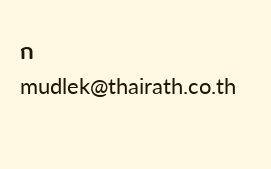ก
mudlek@thairath.co.th